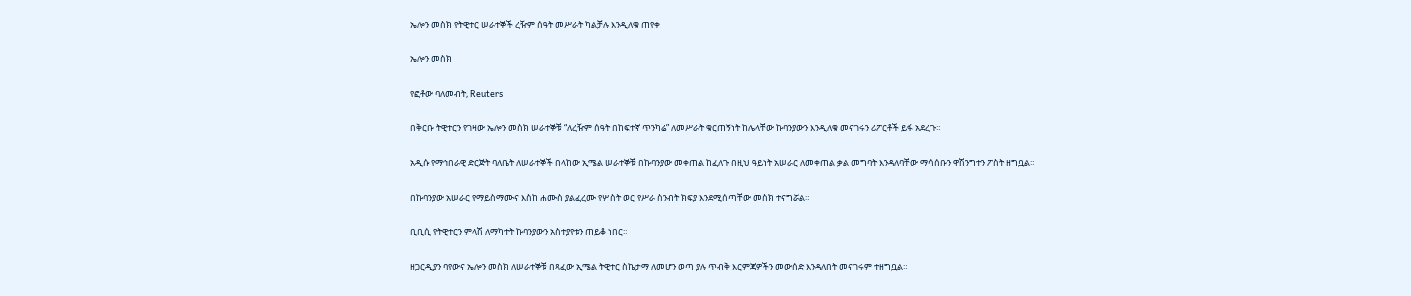ኤሎን መስክ የትዊተር ሠራተኞች ረዥም ሰዓት መሥራት ካልቻሉ እንዲለቁ ጠየቀ

ኤሎን መስክ

የፎቶው ባለመብት, Reuters

በቅርቡ ትዊተርን የገዛው ኤሎን መስክ ሠራተኞቹ “ለረዥም ሰዓት በከፍተኛ ጥንካሬ” ለመሥራት ቁርጠኝነት ከሌላቸው ኩባንያውን እንዲለቁ መናገሩን ሪፖርቶች ይፋ አደረጉ።

አዲሱ የማኅበራዊ ድርጅት ባለቤት ለሠራተኞች በላከው ኢሜል ሠራተኞቹ በኩባንያው መቀጠል ከፈለጉ በዚህ ዓይነት አሠራር ለመቀጠል ቃል መግባት እንዳለባቸው ማሳሰቡን ዋሽንግተን ፖስት ዘግቧል።

በኩባንያው አሠራር የማይስማሙና እስከ ሐሙስ ያልፈረሙ የሦስት ወር የሥራ ስንብት ክፍያ እንደሚሰጣቸው መስክ ተናግሯል።

ቢቢሲ የትዊተርን ምላሽ ለማካተት ኩባንያውን አስተያየቱን ጠይቆ ነበር።

ዘጋርዲያን ባየውና ኤሎን መስክ ለሠራተኞቹ በጻፈው ኢሜል ትዊተር ስኬታማ ለመሆን ወጣ ያሉ ጥብቅ እርምጃዎችን መውሰድ እንዳለበት መናገሩም ተዘግቧል።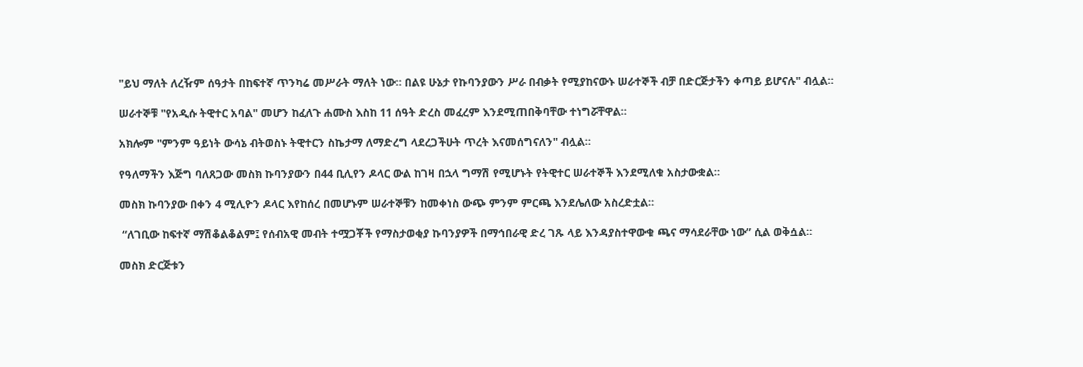"ይህ ማለት ለረዥም ሰዓታት በከፍተኛ ጥንካሬ መሥራት ማለት ነው። በልዩ ሁኔታ የኩባንያውን ሥራ በብቃት የሚያከናውኑ ሠራተኞች ብቻ በድርጅታችን ቀጣይ ይሆናሉ" ብሏል።

ሠራተኞቹ "የአዲሱ ትዊተር አባል" መሆን ከፈለጉ ሐሙስ እስከ 11 ሰዓት ድረስ መፈረም እንደሚጠበቅባቸው ተነግሯቸዋል።

አክሎም "ምንም ዓይነት ውሳኔ ብትወስኑ ትዊተርን ስኬታማ ለማድረግ ላደረጋችሁት ጥረት እናመሰግናለን" ብሏል።

የዓለማችን እጅግ ባለጸጋው መስክ ኩባንያውን በ44 ቢሊየን ዶላር ውል ከገዛ በኋላ ግማሽ የሚሆኑት የትዊተር ሠራተኞች እንደሚለቁ አስታውቋል።

መስክ ኩባንያው በቀን 4 ሚሊዮን ዶላር እየከሰረ በመሆኑም ሠራተኞቹን ከመቀነስ ውጭ ምንም ምርጫ እንደሌለው አስረድቷል።

 “ለገቢው ከፍተኛ ማሽቆልቆልም፤ የሰብአዊ መብት ተሟጋቾች የማስታወቂያ ኩባንያዎች በማኅበራዊ ድረ ገጹ ላይ እንዳያስተዋውቁ ጫና ማሳደራቸው ነው” ሲል ወቅሷል።

መስክ ድርጅቱን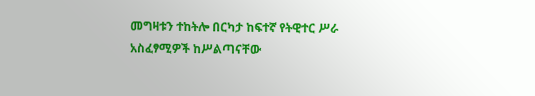መግዛቱን ተከትሎ በርካታ ከፍተኛ የትዊተር ሥራ አስፈፃሚዎች ከሥልጣናቸው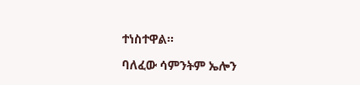ተነስተዋል።

ባለፈው ሳምንትም ኤሎን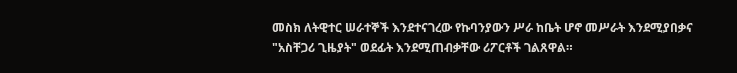መስክ ለትዊተር ሠራተኞች እንደተናገረው የኩባንያውን ሥራ ከቤት ሆኖ መሥራት እንደሚያበቃና "አስቸጋሪ ጊዜያት" ወደፊት እንደሚጠብቃቸው ሪፖርቶች ገልጸዋል።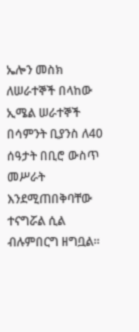ኤሎን መስክ ለሠራተኞች በላከው ኢሜል ሠራተኞች በሳምንት ቢያንስ ለ40 ሰዓታት በቢሮ ውስጥ መሥራት እንደሚጠበቅባቸው ተናግሯል ሲል ብሉምበርግ ዘግቧል።